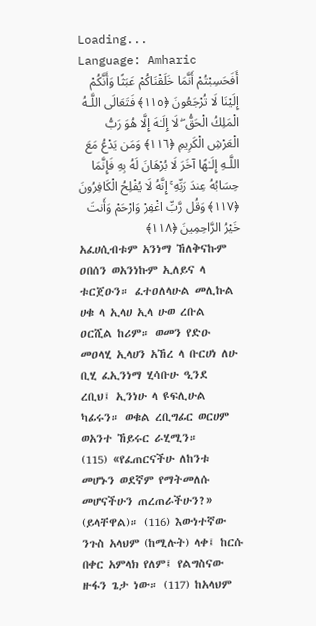Loading...
Language: Amharic
أَفَحَسِبْتُمْ أَنَّمَا خَلَقْنَاكُمْ عَبَثًا وَأَنَّكُمْ إِلَيْنَا لَا تُرْجَعُونَ ﴿١١٥﴾ فَتَعَالَى اللَّـهُ الْمَلِكُ الْحَقُّ ۖ لَا إِلَـٰهَ إِلَّا هُوَ رَبُّ الْعَرْشِ الْكَرِيمِ ﴿١١٦﴾ وَمَن يَدْعُ مَعَ اللَّـهِ إِلَـٰهًا آخَرَ لَا بُرْهَانَ لَهُ بِهِ فَإِنَّمَا حِسَابُهُ عِندَ رَبِّهِ ۚ إِنَّهُ لَا يُفْلِحُ الْكَافِرُونَ ﴿١١٧﴾ وَقُل رَّبِّ اغْفِرْ وَارْحَمْ وَأَنتَ خَيْرُ الرَّاحِمِينَ ﴿١١٨﴾
አፈሀሲብቱም አንነማ ኸለቅናኩም ዐበሰን ወአንነኩም ኢለይና ላ ቱርጀዑን። ፈተዐለላሁል መሊኩል ሀቁ ላ ኢላሀ ኢላ ሁወ ረቡል ዐርሺል ከሪም። ወመን የድዑ መዐላሂ ኢላሀን አኸረ ላ ቡርሀነ ለሁ ቢሂ ፈኢንነማ ሂሳቡሁ ዒንደ ረቢህ፤ ኢንነሁ ላ ዩፍሊሁል ካፊሩን። ወቁል ረቢግፊር ወርሀም ወአንተ ኸይሩር ራሂሚን።
(115) «የፈጠርናችሁ ለከንቱ መሆኑን ወደኛም የማትመለሱ መሆናችሁን ጠረጠራችሁን?» (ይላቸዋል)። (116) እውነተኛው ንጉስ አላህም (ከሚሉት) ላቀ፤ ከርሱ በቀር አምላክ የለም፤ የልግስናው ዙፋን ጌታ ነው። (117) ከአላህም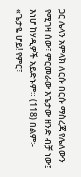ጋር ሌላን አምላክ ለርሱ በርሱ ማስረጃ የሌለውን የሚገዛ ሰው፣ ምርመራው እጌታው ዘንድ ብቻ ነው፤ እነሆ ከሃዲዎች አይድኑም። (118) በልም፡- «ጌታዬ ሆይ! የምር፣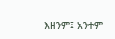እዘንም፤ አንተም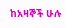ከአዛኞች ሁሉ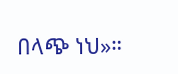በላጭ ነህ»።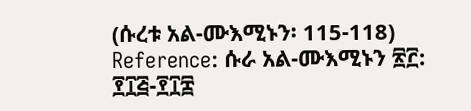(ሱረቱ አል-ሙእሚኑን፡ 115-118)
Reference: ሱራ አል-ሙእሚኑን ፳፫: ፻፲፭-፻፲፰